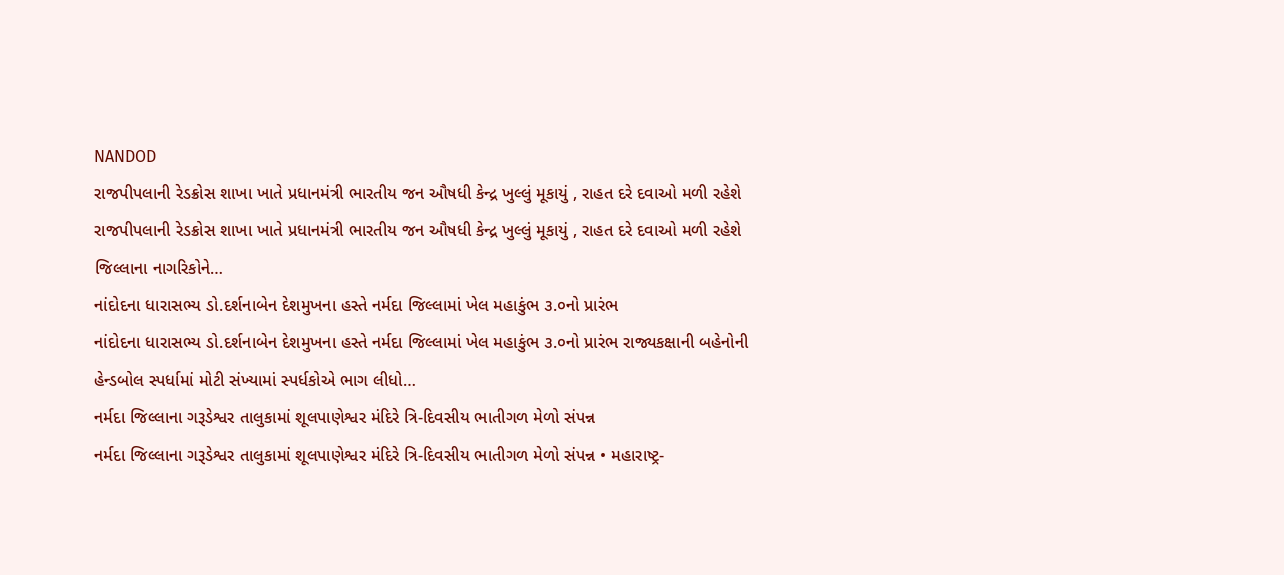NANDOD
રાજપીપલાની રેડક્રોસ શાખા ખાતે પ્રધાનમંત્રી ભારતીય જન ઔષધી કેન્દ્ર ખુલ્લું મૂકાયું , રાહત દરે દવાઓ મળી રહેશે
રાજપીપલાની રેડક્રોસ શાખા ખાતે પ્રધાનમંત્રી ભારતીય જન ઔષધી કેન્દ્ર ખુલ્લું મૂકાયું , રાહત દરે દવાઓ મળી રહેશે જિલ્લાના નાગરિકોને…
નાંદોદના ધારાસભ્ય ડો.દર્શનાબેન દેશમુખના હસ્તે નર્મદા જિલ્લામાં ખેલ મહાકુંભ ૩.૦નો પ્રારંભ
નાંદોદના ધારાસભ્ય ડો.દર્શનાબેન દેશમુખના હસ્તે નર્મદા જિલ્લામાં ખેલ મહાકુંભ ૩.૦નો પ્રારંભ રાજ્યકક્ષાની બહેનોની હેન્ડબોલ સ્પર્ધામાં મોટી સંખ્યામાં સ્પર્ધકોએ ભાગ લીધો…
નર્મદા જિલ્લાના ગરૂડેશ્વર તાલુકામાં શૂલપાણેશ્વર મંદિરે ત્રિ-દિવસીય ભાતીગળ મેળો સંપન્ન
નર્મદા જિલ્લાના ગરૂડેશ્વર તાલુકામાં શૂલપાણેશ્વર મંદિરે ત્રિ-દિવસીય ભાતીગળ મેળો સંપન્ન • મહારાષ્ટ્ર-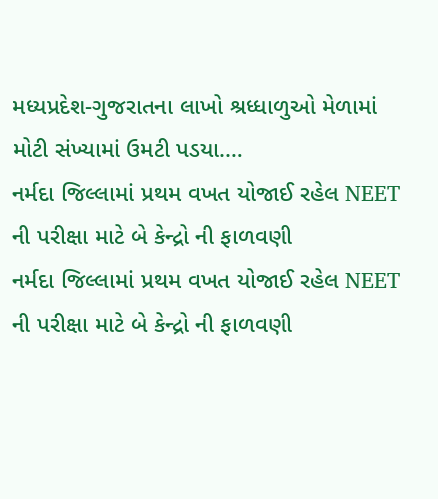મધ્યપ્રદેશ-ગુજરાતના લાખો શ્રધ્ધાળુઓ મેળામાં મોટી સંખ્યામાં ઉમટી પડયા.…
નર્મદા જિલ્લામાં પ્રથમ વખત યોજાઈ રહેલ NEET ની પરીક્ષા માટે બે કેન્દ્રો ની ફાળવણી
નર્મદા જિલ્લામાં પ્રથમ વખત યોજાઈ રહેલ NEET ની પરીક્ષા માટે બે કેન્દ્રો ની ફાળવણી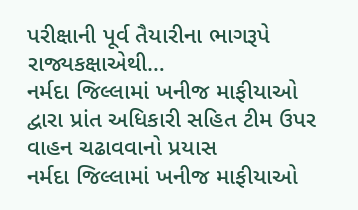પરીક્ષાની પૂર્વ તૈયારીના ભાગરૂપે રાજ્યકક્ષાએથી…
નર્મદા જિલ્લામાં ખનીજ માફીયાઓ દ્વારા પ્રાંત અધિકારી સહિત ટીમ ઉપર વાહન ચઢાવવાનો પ્રયાસ
નર્મદા જિલ્લામાં ખનીજ માફીયાઓ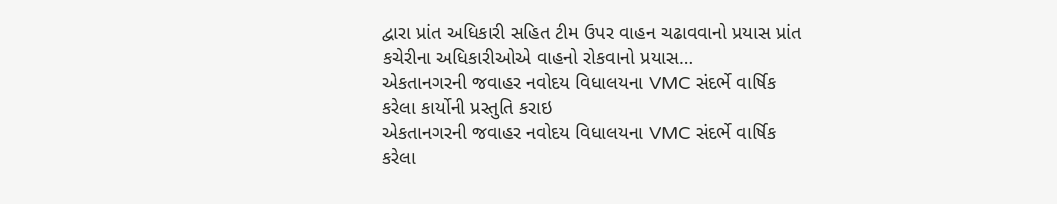દ્વારા પ્રાંત અધિકારી સહિત ટીમ ઉપર વાહન ચઢાવવાનો પ્રયાસ પ્રાંત કચેરીના અધિકારીઓએ વાહનો રોકવાનો પ્રયાસ…
એકતાનગરની જવાહર નવોદય વિધાલયના VMC સંદર્ભે વાર્ષિક કરેલા કાર્યોની પ્રસ્તુતિ કરાઇ
એકતાનગરની જવાહર નવોદય વિધાલયના VMC સંદર્ભે વાર્ષિક કરેલા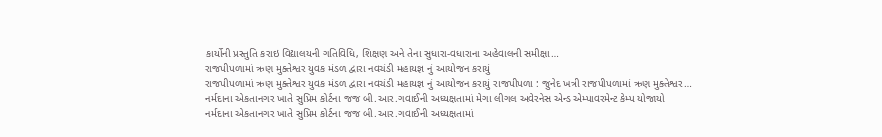કાર્યોની પ્રસ્તુતિ કરાઇ વિદ્યાલયની ગતિવિધિ, શિક્ષણ અને તેના સુધારા-વધારાના અહેવાલની સમીક્ષા…
રાજપીપળામાં ઋણ મુક્તેશ્વર યુવક મંડળ દ્વારા નવચંડી મહાયજ્ઞ નું આયોજન કરાયું
રાજપીપળામાં ઋણ મુક્તેશ્વર યુવક મંડળ દ્વારા નવચંડી મહાયજ્ઞ નું આયોજન કરાયું રાજપીપળા : જુનેદ ખત્રી રાજપીપળામાં ઋણ મુક્તેશ્વર…
નર્મદાના એકતાનગર ખાતે સુપ્રિમ કોર્ટના જજ બી.આર.ગવાઈની અધ્યક્ષતામાં મેગા લીગલ અવેરનેસ એન્ડ એમ્પાવરમેન્ટ કેમ્પ યોજાયો
નર્મદાના એકતાનગર ખાતે સુપ્રિમ કોર્ટના જજ બી.આર.ગવાઈની અધ્યક્ષતામાં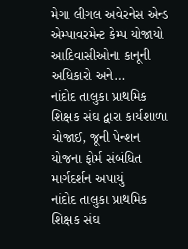મેગા લીગલ અવેરનેસ એન્ડ એમ્પાવરમેન્ટ કેમ્પ યોજાયો આદિવાસીઓના કાનૂની અધિકારો અને…
નાંદોદ તાલુકા પ્રાથમિક શિક્ષક સંઘ દ્વારા કાર્યશાળા યોજાઈ, જૂની પેન્શન યોજના ફોર્મ સંબંધિત માર્ગદર્શન અપાયું
નાંદોદ તાલુકા પ્રાથમિક શિક્ષક સંઘ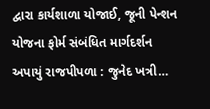દ્વારા કાર્યશાળા યોજાઈ, જૂની પેન્શન યોજના ફોર્મ સંબંધિત માર્ગદર્શન અપાયું રાજપીપળા : જુનેદ ખત્રી…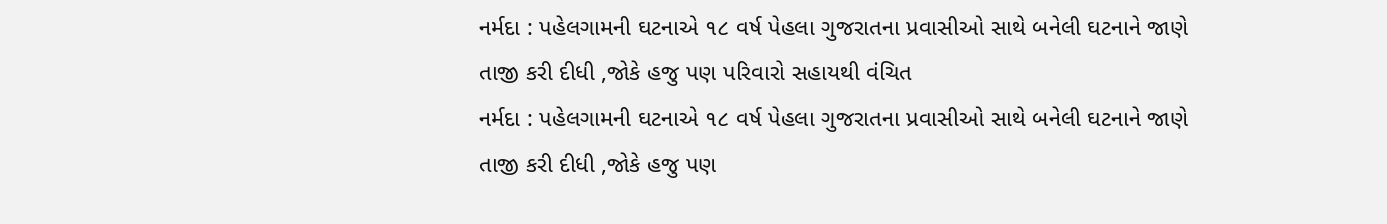નર્મદા : પહેલગામની ઘટનાએ ૧૮ વર્ષ પેહલા ગુજરાતના પ્રવાસીઓ સાથે બનેલી ઘટનાને જાણે તાજી કરી દીધી ,જોકે હજુ પણ પરિવારો સહાયથી વંચિત
નર્મદા : પહેલગામની ઘટનાએ ૧૮ વર્ષ પેહલા ગુજરાતના પ્રવાસીઓ સાથે બનેલી ઘટનાને જાણે તાજી કરી દીધી ,જોકે હજુ પણ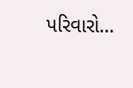પરિવારો…